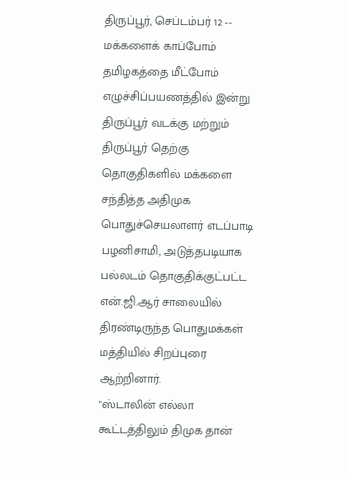திருப்பூர், செப்டம்பர் 12 -- மக்களைக் காப்போம் தமிழகத்தை மீட்போம் எழுச்சிப்பயணத்தில் இன்று திருப்பூர் வடக்கு மற்றும் திருப்பூர் தெற்கு தொகுதிகளில் மக்களை சந்தித்த அதிமுக பொதுச்செயலாளர் எடப்பாடி பழனிசாமி, அடுத்தபடியாக பல்லடம் தொகுதிக்குட்பட்ட என்.ஜி.ஆர் சாலையில் திரண்டிருந்த பொதுமக்கள் மத்தியில் சிறப்புரை ஆற்றினார்.
"ஸ்டாலின் எல்லா கூட்டத்திலும் திமுக தான்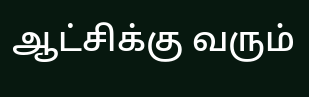ஆட்சிக்கு வரும்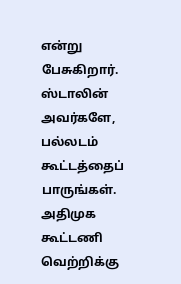என்று பேசுகிறார். ஸ்டாலின் அவர்களே, பல்லடம் கூட்டத்தைப் பாருங்கள். அதிமுக கூட்டணி வெற்றிக்கு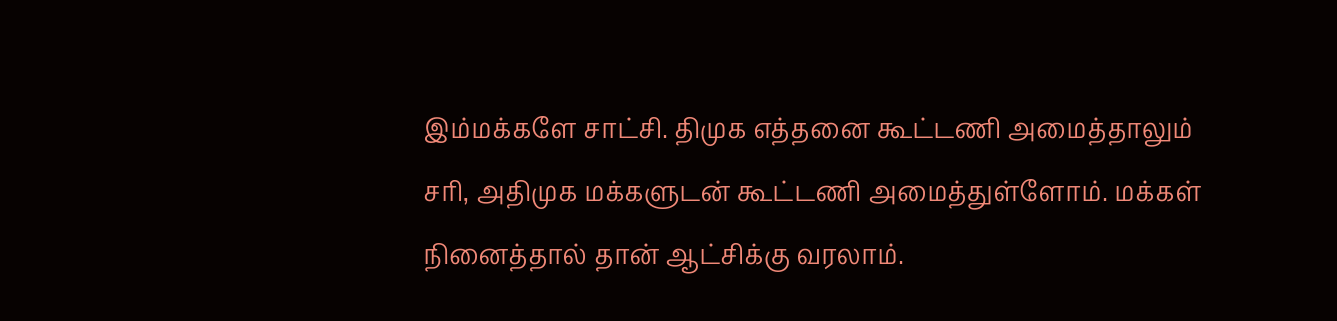இம்மக்களே சாட்சி. திமுக எத்தனை கூட்டணி அமைத்தாலும் சரி, அதிமுக மக்களுடன் கூட்டணி அமைத்துள்ளோம். மக்கள் நினைத்தால் தான் ஆட்சிக்கு வரலாம்.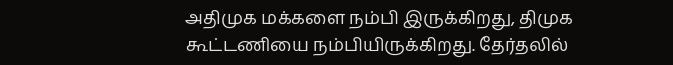அதிமுக மக்களை நம்பி இருக்கிறது, திமுக கூட்டணியை நம்பியிருக்கிறது. தேர்தலில்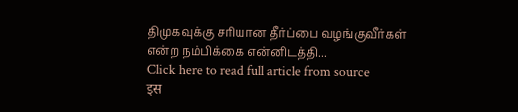திமுகவுக்கு சரியான தீர்ப்பை வழங்குவீர்கள் என்ற நம்பிக்கை என்னிடத்தி...
Click here to read full article from source
इस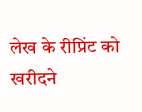लेख के रीप्रिंट को खरीदने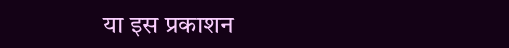या इस प्रकाशन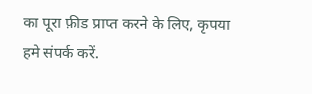का पूरा फ़ीड प्राप्त करने के लिए, कृपया
हमे संपर्क करें.